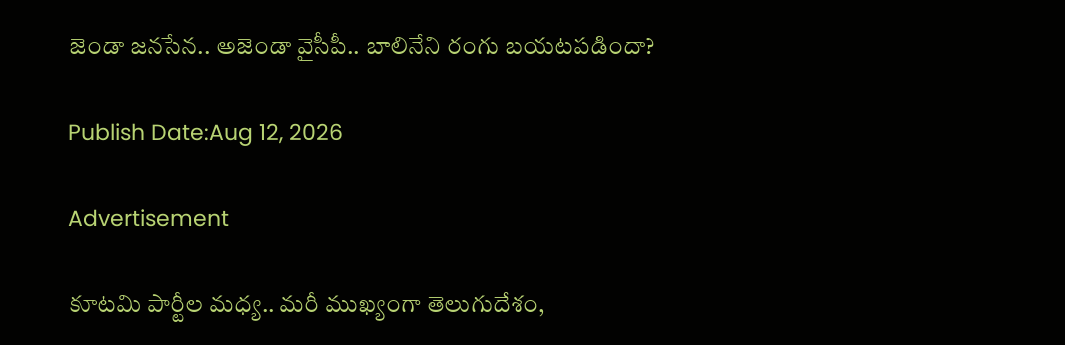జెండా జనసేన.. అజెండా వైసీపీ.. బాలినేని రంగు బయటపడిందా?

Publish Date:Aug 12, 2026

Advertisement

కూటమి పార్టీల మధ్య.. మరీ ముఖ్యంగా తెలుగుదేశం,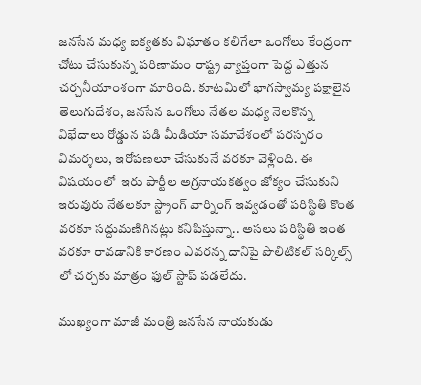జనసేన మధ్య ఐక్యతకు విఘాతం కలిగేలా ఒంగోలు కేంద్రంగా చోటు చేసుకున్న పరిణామం రాష్ట్ర వ్యాప్తంగా పెద్ద ఎత్తున చర్చనీయాంశంగా మారింది. కూటమిలో భాగస్వామ్య పక్షాలైన తెలుగుదేశం, జనసేన ఒంగోలు నేతల మధ్య నెలకొన్న విభేదాలు రోడ్డున పడి మీడియా సమావేశంలో పరస్పరం విమర్శలు, ఇరోపణలూ చేసుకునే వరకూ వెళ్లింది. ఈ విషయంలో  ఇరు పార్టీల అగ్రనాయకత్వం జోక్యం చేసుకుని ఇరువురు నేతలకూ స్ట్రాంగ్ వార్నింగ్ ఇవ్వడంతో పరిస్థితి కొంత వరకూ సద్దుమణిగినట్లు కనిపిస్తున్నా.. అసలు పరిస్థితి ఇంత వరకూ రావడానికి కారణం ఎవరన్న దానిపై పొలిటికల్ సర్కిల్స్ లో చర్చకు మాత్రం ఫుల్ స్టాప్ పడలేదు.

ముఖ్యంగా మాజీ మంత్రి జనసేన నాయకుడు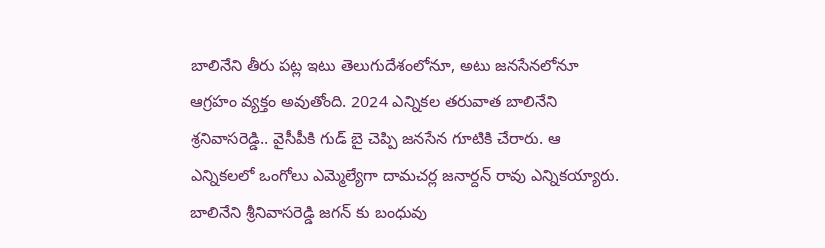బాలినేని తీరు పట్ల ఇటు తెలుగుదేశంలోనూ, అటు జనసేనలోనూ ఆగ్రహం వ్యక్తం అవుతోంది. 2024 ఎన్నికల తరువాత బాలినేని శ్రనివాసరెడ్డి.. వైసీపీకి గుడ్ బై చెప్పి జనసేన గూటికి చేరారు. ఆ ఎన్నికలలో ఒంగోలు ఎమ్మెల్యేగా దామచర్ల జనార్దన్ రావు ఎన్నికయ్యారు. బాలినేని శ్రీనివాసరెడ్డి జగన్ కు బంధువు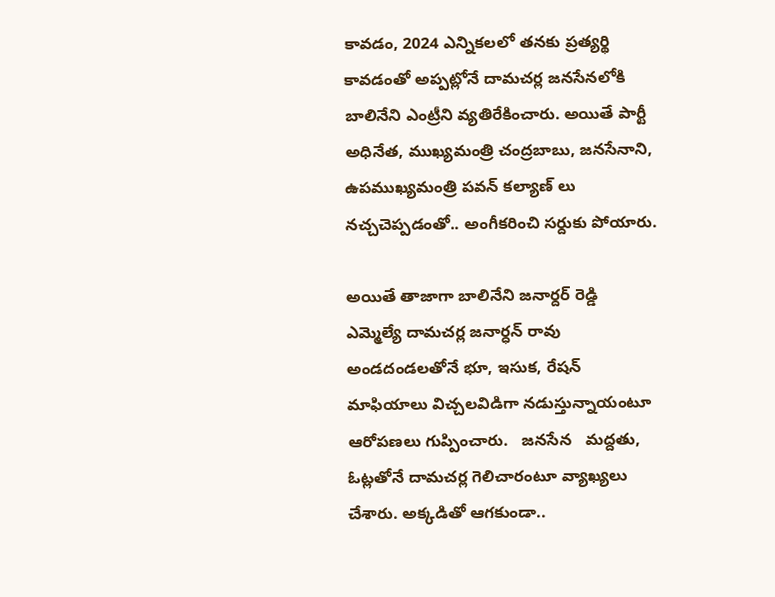కావడం, 2024 ఎన్నికలలో తనకు ప్రత్యర్థి కావడంతో అప్పట్లోనే దామచర్ల జనసేనలోకి బాలినేని ఎంట్రీని వ్యతిరేకించారు. అయితే పార్టీ అధినేత, ముఖ్యమంత్రి చంద్రబాబు, జనసేనాని, ఉపముఖ్యమంత్రి పవన్ కల్యాణ్ లు నచ్చచెప్పడంతో.. అంగీకరించి సర్దుకు పోయారు.

అయితే తాజాగా బాలినేని జనార్దర్ రెడ్డి    ఎమ్మెల్యే దామచర్ల జనార్ధన్ రావు అండదండలతోనే భూ, ఇసుక, రేషన్ మాఫియాలు విచ్చలవిడిగా నడుస్తున్నాయంటూ ఆరోపణలు గుప్పించారు.   జనసేన   మద్దతు, ఓట్లతోనే దామచర్ల గెలిచారంటూ వ్యాఖ్యలు చేశారు. అక్కడితో ఆగకుండా..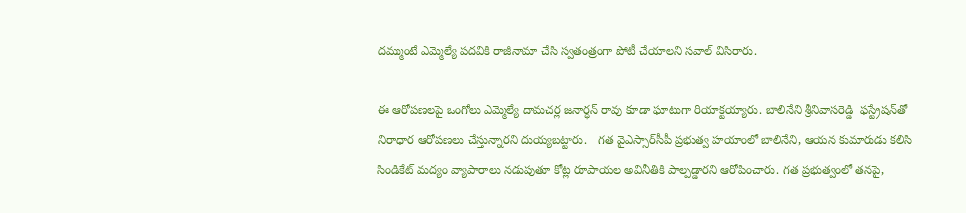దమ్ముంటే ఎమ్మెల్యే పదవికి రాజీనామా చేసి స్వతంత్రంగా పోటీ చేయాలని సవాల్ విసిరారు.

ఈ ఆరోపణలపై ఒంగోలు ఎమ్మెల్యే దామచర్ల జనార్ధన్ రావు కూడా ఘాటుగా రియాక్టయ్యారు. బాలినేని శ్రీనివాసరెడ్డి  ఫస్ట్రేషన్‌తో నిరాధార ఆరోపణలు చేస్తున్నారని దుయ్యబట్టారు.   గత వైఎస్సార్‌సీపీ ప్రభుత్వ హయాంలో బాలినేని, ఆయన కుమారుడు కలిసి సిండికేట్ మద్యం వ్యాపారాలు నడుపుతూ కోట్ల రూపాయల అవినీతికి పాల్పడ్డారని ఆరోపించారు. గత ప్రభుత్వంలో తనపై,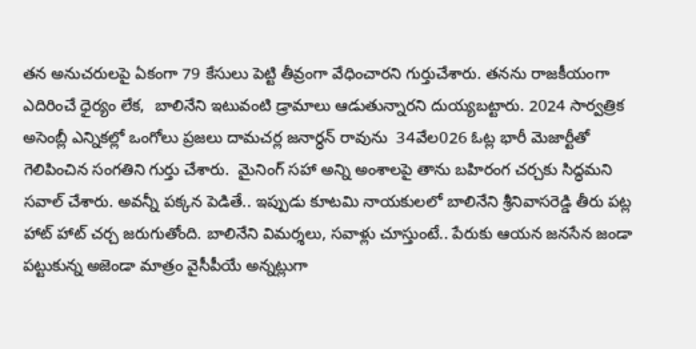తన అనుచరులపై ఏకంగా 79 కేసులు పెట్టి తీవ్రంగా వేధించారని గుర్తుచేశారు. తనను రాజకీయంగా ఎదిరించే ధైర్యం లేక,  బాలినేని ఇటువంటి డ్రామాలు ఆడుతున్నారని దుయ్యబట్టారు. 2024 సార్వత్రిక అసెంబ్లీ ఎన్నికల్లో ఒంగోలు ప్రజలు దామచర్ల జనార్ధన్ రావును  34వేల026 ఓట్ల భారీ మెజార్టీతో గెలిపించిన సంగతిని గుర్తు చేశారు.  మైనింగ్ సహా అన్ని అంశాలపై తాను బహిరంగ చర్చకు సిద్ధమని సవాల్ చేశారు. అవన్నీ పక్కన పెడితే.. ఇప్పుడు కూటమి నాయకులలో బాలినేని శ్రీనివాసరెడ్డి తీరు పట్ల హాట్ హాట్ చర్చ జరుగుతోంది. బాలినేని విమర్శలు, సవాళ్లు చూస్తుంటే.. పేరుకు ఆయన జనసేన జండా పట్టుకున్న అజెండా మాత్రం వైసీపీయే అన్నట్లుగా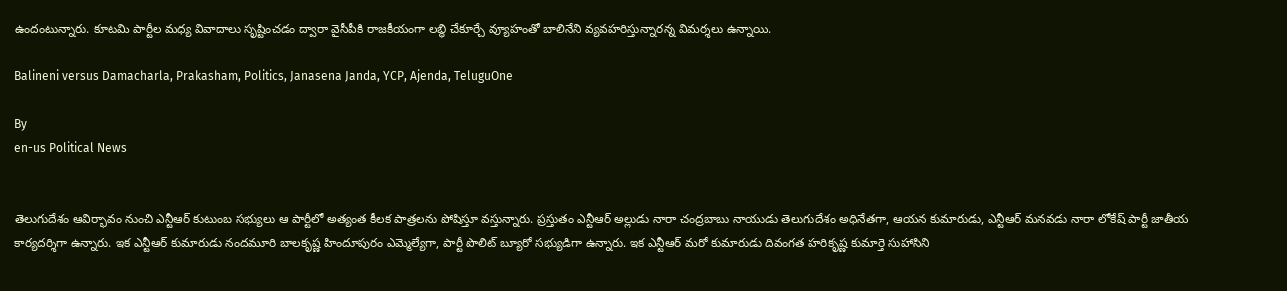ఉందంటున్నారు. కూటమి పార్టీల మధ్య వివాదాలు సృష్టించడం ద్వారా వైసీపీకి రాజకీయంగా లబ్ధి చేకూర్చే వ్యూహంతో బాలినేని వ్యవహరిస్తున్నారన్న విమర్శలు ఉన్నాయి.

Balineni versus Damacharla, Prakasham, Politics, Janasena Janda, YCP, Ajenda, TeluguOne

By
en-us Political News


తెలుగుదేశం ఆవిర్భావం నుంచి ఎన్టీఆర్ కుటుంబ సభ్యులు ఆ పార్టీలో అత్యంత కీలక పాత్రలను పోషిస్తూ వస్తున్నారు. ప్రస్తుతం ఎన్టీఆర్ అల్లుడు నారా చంద్రబాబు నాయుడు తెలుగుదేశం అధినేతగా, ఆయన కుమారుడు, ఎన్టీఆర్ మనవడు నారా లోకేష్ పార్టీ జాతీయ కార్యదర్శిగా ఉన్నారు. ఇక ఎన్టీఆర్ కుమారుడు నందమూరి బాలకృష్ణ హిందూపురం ఎమ్మెల్యేగా, పార్టీ పొలిట్ బ్యూరో సభ్యుడిగా ఉన్నారు. ఇక ఎన్టీఆర్ మరో కుమారుడు దివంగత హరికృష్ణ కుమార్తె సుహాసిని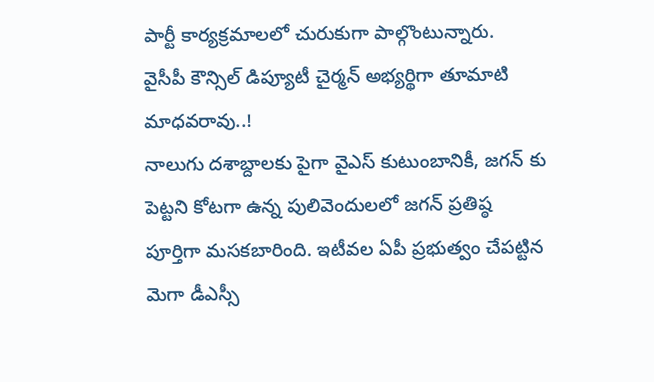పార్టీ కార్యక్రమాలలో చురుకుగా పాల్గొంటున్నారు.
వైసీపీ కౌన్సిల్ డిప్యూటీ చైర్మన్ అభ్యర్థిగా తూమాటి మాధవరావు..!
నాలుగు దశాబ్దాలకు పైగా వైఎస్ కుటుంబానికీ, జగన్ కు పెట్టని కోటగా ఉన్న పులివెందులలో జగన్ ప్రతిష్ఠ పూర్తిగా మసకబారింది. ఇటీవల ఏపీ ప్రభుత్వం చేపట్టిన మెగా డీఎస్సీ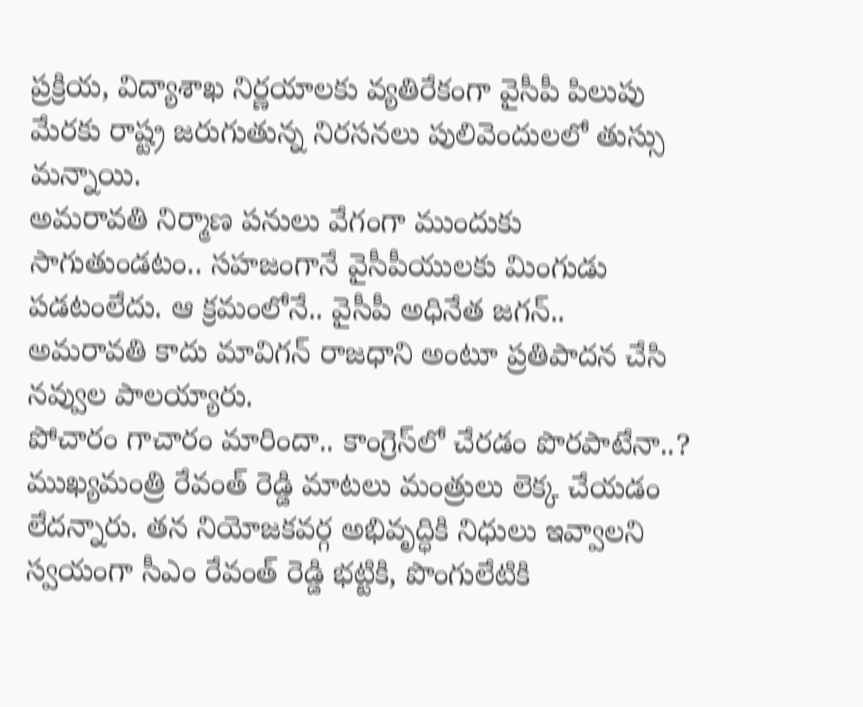ప్రక్రియ, విద్యాశాఖ నిర్ణయాలకు వ్యతిరేకంగా వైసీపీ పిలుపు మేరకు రాష్ట్ర జరుగుతున్న నిరసనలు పులివెందులలో తుస్సు మన్నాయి.
అమరావతి నిర్మాణ పనులు వేగంగా ముందుకు సాగుతుండటం.. సహజంగానే వైసీపీయులకు మింగుడు పడటంలేదు. ఆ క్రమంలోనే.. వైసీపీ అధినేత జగన్.. అమరావతి కాదు మావిగన్ రాజధాని అంటూ ప్రతిపాదన చేసి నవ్వుల పాలయ్యారు.
పోచారం గాచారం మారిందా.. కాంగ్రెస్‌లో చేరడం పొరపాటేనా..?
ముఖ్యమంత్రి రేవంత్ రెడ్డి మాటలు మంత్రులు లెక్క చేయడం లేదన్నారు. తన నియోజకవర్గ అభివృద్ధికి నిధులు ఇవ్వాలని స్వయంగా సీఎం రేవంత్ రెడ్డి భట్టికి, పొంగులేటికి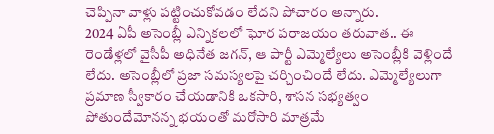చెప్పినా వాళ్లు పట్టించుకోవడం లేదని పోచారం అన్నారు.
2024 ఏపీ అసెంబ్లీ ఎన్నికలలో ఘోర పరాజయం తరువాత.. ఈ రెండేళ్లలో వైసీపీ అధినేత జగన్, ఆ పార్టీ ఎమ్మెల్యేలు అసెంబ్లీకి వెళ్లిందే లేదు. అసెంబ్లీలో ప్రజా సమస్యలపై చర్చించిందే లేదు. ఎమ్మెల్యేలుగా ప్రమాణ స్వీకారం చేయడానికి ఒకసారి, శాసన సభ్యత్వం పోతుందేమోనన్న భయంతో మరోసారి మాత్రమే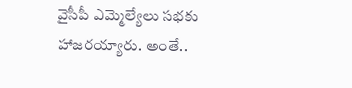వైసీపీ ఎమ్మెల్యేలు సభకు హాజరయ్యారు. అంతే..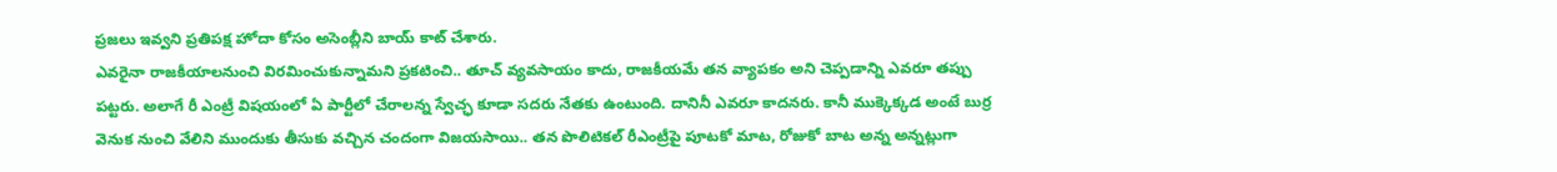ప్రజలు ఇవ్వని ప్రతిపక్ష హోదా కోసం అసెంబ్లీని బాయ్ కాట్ చేశారు.
ఎవరైనా రాజకీయాలనుంచి విరమించుకున్నామని ప్రకటించి.. తూచ్ వ్యవసాయం కాదు, రాజకీయమే తన వ్యాపకం అని చెప్పడాన్ని ఎవరూ తప్పు పట్టరు. అలాగే రీ ఎంట్రీ విషయంలో ఏ పార్టీలో చేరాలన్న స్వేచ్ఛ కూడా సదరు నేతకు ఉంటుంది. దానినీ ఎవరూ కాదనరు. కానీ ముక్కెక్కడ అంటే బుర్ర వెనుక నుంచి వేలిని ముందుకు తీసుకు వచ్చిన చందంగా విజయసాయి.. తన పొలిటికల్ రీఎంట్రీపై పూటకో మాట, రోజుకో బాట అన్న అన్నట్లుగా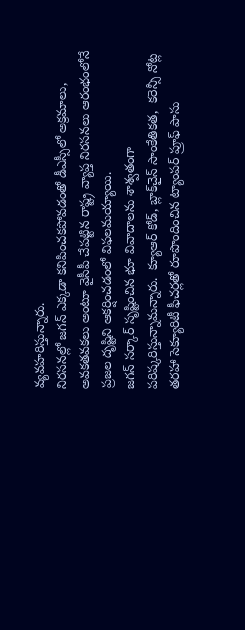వ్యవహరిస్తున్నారు.
నిరసనల్లో జగన్ ఎక్కడా కనిపించకపోవడంతో డీఎస్సీలో అక్రమాలు, అవకతవకలు అంటూ వైసీపీ చేపట్టిన రాష్ట్ర వ్యాప్త నిరసనలు ఆరంభంలోనే ప్రజల దృష్టిని ఆకర్షించడంలో విఫలమయ్యాయి.
జగన్ సర్కార్ సృష్టించిన భూ వివాదాలను శాశ్వతంగా పరిష్కరిస్తున్నామన్నారు.  క్యూఆర్ కోడ్, బ్లాక్‌చైన్ సాంకేతికత,  కరెన్సీ నోట్ల తరహా సెక్యూరిటీ ఫీచర్లతో రూపొందించిన ట్యాంపర్ ప్రూఫ్ పాసు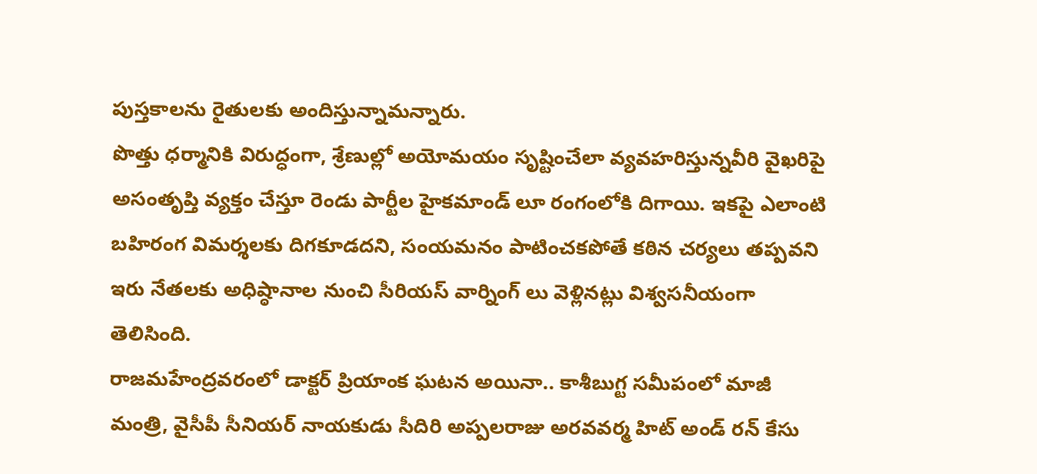పుస్తకాలను రైతులకు అందిస్తున్నామన్నారు.
పొత్తు ధర్మానికి విరుద్ధంగా, శ్రేణుల్లో అయోమయం సృష్టించేలా వ్యవహరిస్తున్నవీరి వైఖరిపై అసంతృప్తి వ్యక్తం చేస్తూ రెండు పార్టీల హైకమాండ్ లూ రంగంలోకి దిగాయి. ఇకపై ఎలాంటి బహిరంగ విమర్శలకు దిగకూడదని, సంయమనం పాటించకపోతే కఠిన చర్యలు తప్పవని ఇరు నేతలకు అధిష్ఠానాల నుంచి సీరియస్ వార్నింగ్ లు వెళ్లినట్లు విశ్వసనీయంగా తెలిసింది.
రాజమహేంద్రవరంలో డాక్టర్ ప్రియాంక ఘటన అయినా.. కాశీబుగ్ట సమీపంలో మాజీ మంత్రి, వైసీపీ సీనియర్ నాయకుడు సీదిరి అప్పలరాజు అరవవర్మ హిట్ అండ్ రన్ కేసు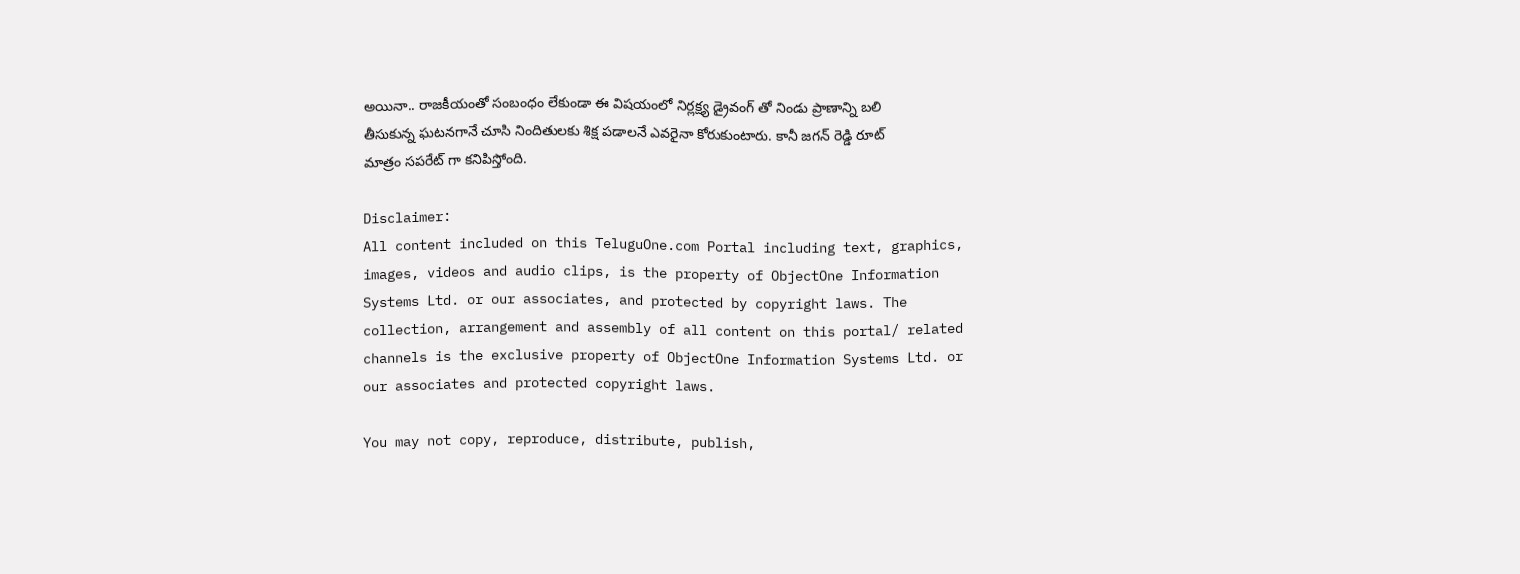అయినా.. రాజకీయంతో సంబంధం లేకుండా ఈ విషయంలో నిర్లక్ష్య డ్రైవంగ్ తో నిండు ప్రాణాన్ని బలి తీసుకున్న ఘటనగానే చూసి నిందితులకు శిక్ష పడాలనే ఎవరైనా కోరుకుంటారు. కానీ జగన్ రెడ్డి రూట్ మాత్రం సపరేట్ గా కనిపిస్తోంది.

Disclaimer:
All content included on this TeluguOne.com Portal including text, graphics, images, videos and audio clips, is the property of ObjectOne Information Systems Ltd. or our associates, and protected by copyright laws. The collection, arrangement and assembly of all content on this portal/ related channels is the exclusive property of ObjectOne Information Systems Ltd. or our associates and protected copyright laws.

You may not copy, reproduce, distribute, publish,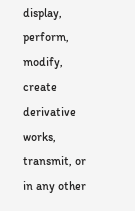display, perform, modify, create derivative works, transmit, or in any other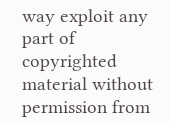way exploit any part of copyrighted material without permission from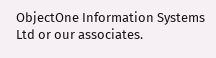ObjectOne Information Systems Ltd or our associates.